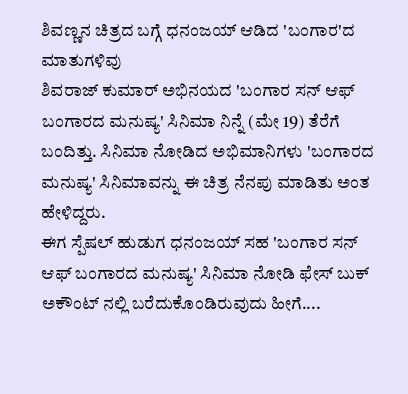ಶಿವಣ್ಣನ ಚಿತ್ರದ ಬಗ್ಗೆ ಧನಂಜಯ್ ಆಡಿದ 'ಬಂಗಾರ'ದ ಮಾತುಗಳಿವು
ಶಿವರಾಜ್ ಕುಮಾರ್ ಅಭಿನಯದ 'ಬಂಗಾರ ಸನ್ ಆಫ್ ಬಂಗಾರದ ಮನುಷ್ಯ' ಸಿನಿಮಾ ನಿನ್ನೆ (ಮೇ 19) ತೆರೆಗೆ ಬಂದಿತ್ತು. ಸಿನಿಮಾ ನೋಡಿದ ಅಭಿಮಾನಿಗಳು 'ಬಂಗಾರದ ಮನುಷ್ಯ' ಸಿನಿಮಾವನ್ನು ಈ ಚಿತ್ರ ನೆನಪು ಮಾಡಿತು ಅಂತ ಹೇಳಿದ್ದರು.
ಈಗ ಸ್ಪೆಷಲ್ ಹುಡುಗ ಧನಂಜಯ್ ಸಹ 'ಬಂಗಾರ ಸನ್ ಆಫ್ ಬಂಗಾರದ ಮನುಷ್ಯ' ಸಿನಿಮಾ ನೋಡಿ ಫೇಸ್ ಬುಕ್ ಅಕೌಂಟ್ ನಲ್ಲಿ ಬರೆದುಕೊಂಡಿರುವುದು ಹೀಗೆ....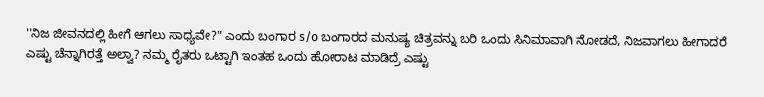''ನಿಜ ಜೀವನದಲ್ಲಿ ಹೀಗೆ ಆಗಲು ಸಾಧ್ಯವೇ?" ಎಂದು ಬಂಗಾರ s/o ಬಂಗಾರದ ಮನುಷ್ಯ ಚಿತ್ರವನ್ನು ಬರಿ ಒಂದು ಸಿನಿಮಾವಾಗಿ ನೋಡದೆ, ನಿಜವಾಗಲು ಹೀಗಾದರೆ ಎಷ್ಟು ಚೆನ್ನಾಗಿರತ್ತೆ ಅಲ್ವಾ? ನಮ್ಮ ರೈತರು ಒಟ್ಟಾಗಿ ಇಂತಹ ಒಂದು ಹೋರಾಟ ಮಾಡಿದ್ರೆ ಎಷ್ಟು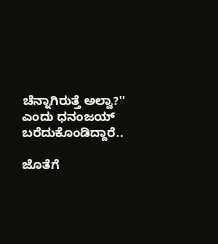ಚೆನ್ನಾಗಿರುತ್ತೆ ಅಲ್ವಾ?'' ಎಂದು ಧನಂಜಯ್ ಬರೆದುಕೊಂಡಿದ್ದಾರೆ..

ಜೊತೆಗೆ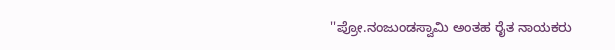''ಪ್ರೋ.ನಂಜುಂಡಸ್ವಾಮಿ ಅಂತಹ ರೈತ ನಾಯಕರು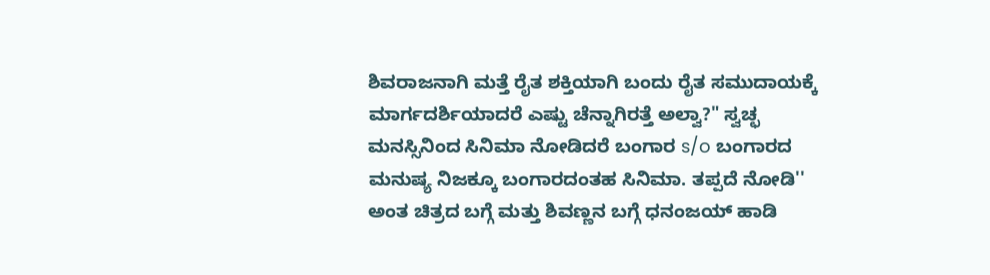ಶಿವರಾಜನಾಗಿ ಮತ್ತೆ ರೈತ ಶಕ್ತಿಯಾಗಿ ಬಂದು ರೈತ ಸಮುದಾಯಕ್ಕೆ ಮಾರ್ಗದರ್ಶಿಯಾದರೆ ಎಷ್ಟು ಚೆನ್ನಾಗಿರತ್ತೆ ಅಲ್ವಾ?" ಸ್ವಚ್ಛ ಮನಸ್ಸಿನಿಂದ ಸಿನಿಮಾ ನೋಡಿದರೆ ಬಂಗಾರ s/o ಬಂಗಾರದ ಮನುಷ್ಯ ನಿಜಕ್ಕೂ ಬಂಗಾರದಂತಹ ಸಿನಿಮಾ. ತಪ್ಪದೆ ನೋಡಿ'' ಅಂತ ಚಿತ್ರದ ಬಗ್ಗೆ ಮತ್ತು ಶಿವಣ್ಣನ ಬಗ್ಗೆ ಧನಂಜಯ್ ಹಾಡಿ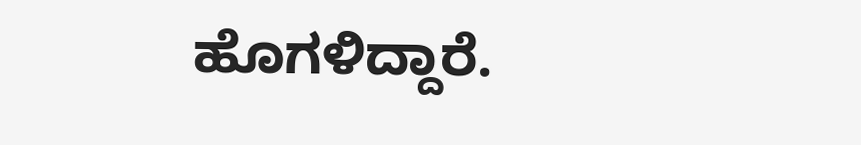ಹೊಗಳಿದ್ದಾರೆ.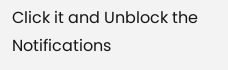Click it and Unblock the Notifications